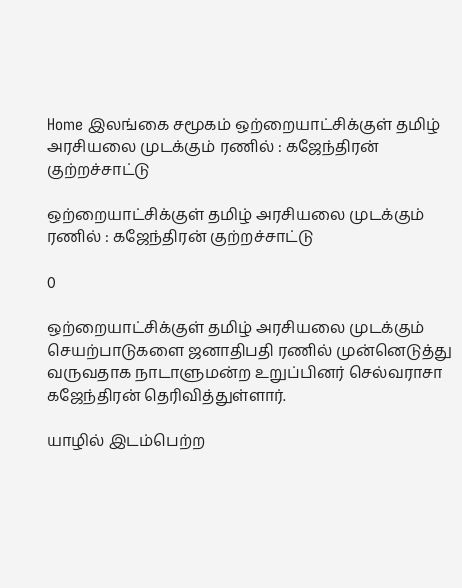Home இலங்கை சமூகம் ஒற்றையாட்சிக்குள் தமிழ் அரசியலை முடக்கும் ரணில் : கஜேந்திரன் குற்றச்சாட்டு

ஒற்றையாட்சிக்குள் தமிழ் அரசியலை முடக்கும் ரணில் : கஜேந்திரன் குற்றச்சாட்டு

0

ஒற்றையாட்சிக்குள் தமிழ் அரசியலை முடக்கும் செயற்பாடுகளை ஜனாதிபதி ரணில் முன்னெடுத்து வருவதாக நாடாளுமன்ற உறுப்பினர் செல்வராசா கஜேந்திரன் தெரிவித்துள்ளார்.

யாழில் இடம்பெற்ற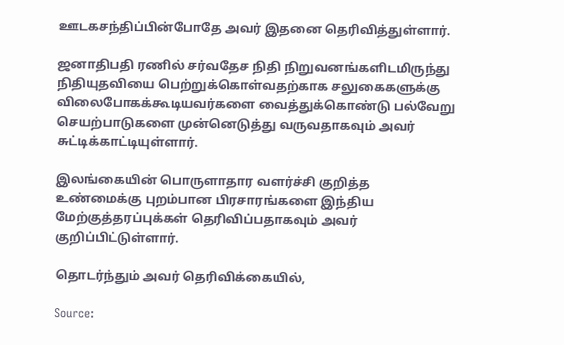ஊடகசந்திப்பின்போதே அவர் இதனை தெரிவித்துள்ளார்.

ஜனாதிபதி ரணில் சர்வதேச நிதி நிறுவனங்களிடமிருந்து நிதியுதவியை பெற்றுக்கொள்வதற்காக சலுகைகளுக்கு விலைபோகக்கூடியவர்களை வைத்துக்கொண்டு பல்வேறு செயற்பாடுகளை முன்னெடுத்து வருவதாகவும் அவர் சுட்டிக்காட்டியுள்ளார்.

இலங்கையின் பொருளாதார வளர்ச்சி குறித்த உண்மைக்கு புறம்பான பிரசாரங்களை இந்திய மேற்குத்தரப்புக்கள் தெரிவிப்பதாகவும் அவர் குறிப்பிட்டுள்ளார்.

தொடர்ந்தும் அவர் தெரிவிக்கையில்,

Source: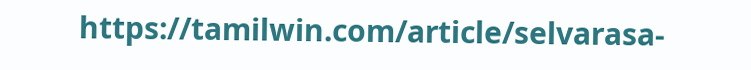https://tamilwin.com/article/selvarasa-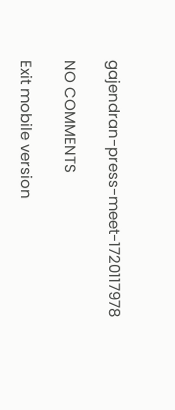gajendran-press-meet-1720117978

NO COMMENTS

Exit mobile version